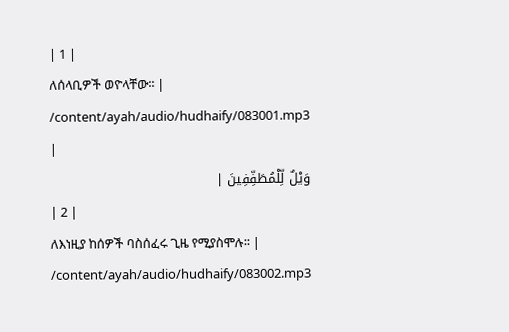| 1 |
ለሰላቢዎች ወዮላቸው፡፡ |
/content/ayah/audio/hudhaify/083001.mp3
|
وَيْلٌ لِّلْمُطَفِّفِينَ |
| 2 |
ለእነዚያ ከሰዎች ባስሰፈሩ ጊዜ የሚያስሞሉ፡፡ |
/content/ayah/audio/hudhaify/083002.mp3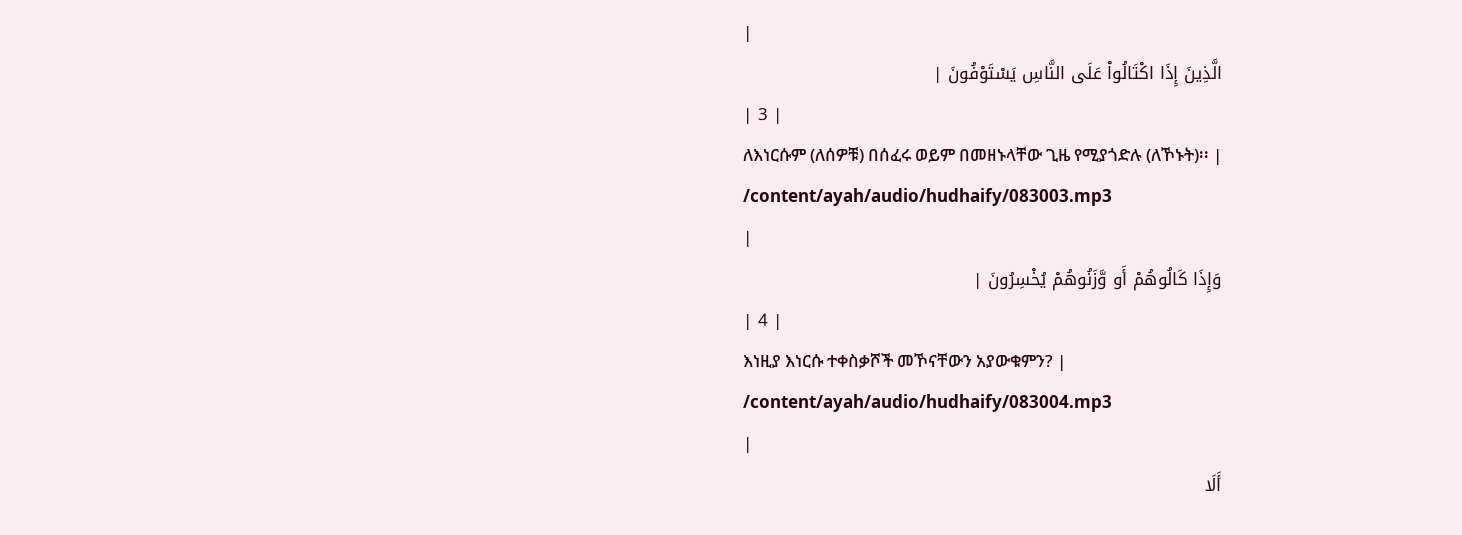|
الَّذِينَ إِذَا اكْتَالُواْ عَلَى النَّاسِ يَسْتَوْفُونَ |
| 3 |
ለእነርሱም (ለሰዎቹ) በሰፈሩ ወይም በመዘኑላቸው ጊዜ የሚያጎድሉ (ለኾኑት)፡፡ |
/content/ayah/audio/hudhaify/083003.mp3
|
وَإِذَا كَالُوهُمْ أَو وَّزَنُوهُمْ يُخْسِرُونَ |
| 4 |
እነዚያ እነርሱ ተቀስቃሾች መኾናቸውን አያውቁምን? |
/content/ayah/audio/hudhaify/083004.mp3
|
أَلَا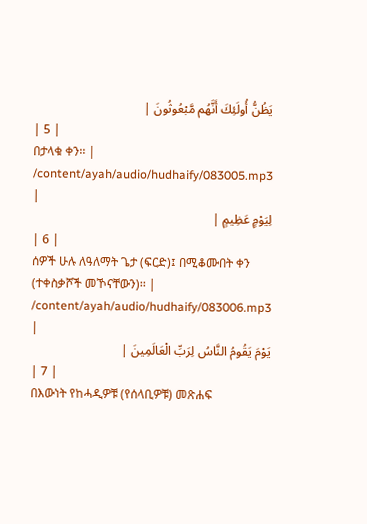يَظُنُّ أُولَئِكَ أَنَّهُم مَّبْعُوثُونَ |
| 5 |
በታላቁ ቀን፡፡ |
/content/ayah/audio/hudhaify/083005.mp3
|
لِيَوْمٍ عَظِيمٍ |
| 6 |
ሰዎች ሁሉ ለዓለማት ጌታ (ፍርድ)፤ በሚቆሙበት ቀን (ተቀስቃሾች መኾናቸውን)፡፡ |
/content/ayah/audio/hudhaify/083006.mp3
|
يَوْمَ يَقُومُ النَّاسُ لِرَبِّ الْعَالَمِينَ |
| 7 |
በእውነት የከሓዲዎቹ (የሰላቢዎቹ) መጽሐፍ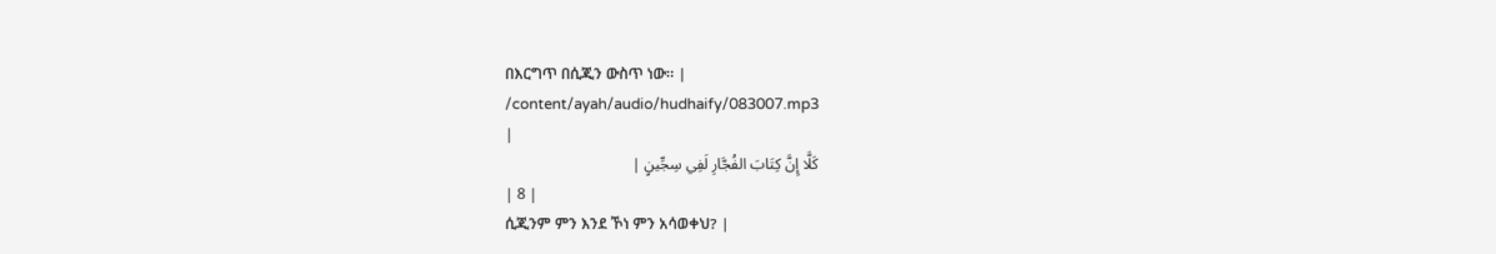በእርግጥ በሲጂን ውስጥ ነው፡፡ |
/content/ayah/audio/hudhaify/083007.mp3
|
كَلَّا إِنَّ كِتَابَ الفُجَّارِ لَفِي سِجِّينٍ |
| 8 |
ሲጂንም ምን እንደ ኾነ ምን አሳወቀህ? |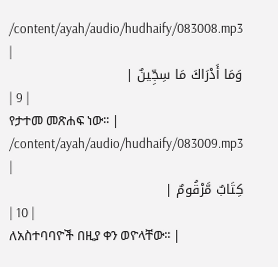/content/ayah/audio/hudhaify/083008.mp3
|
وَمَا أَدْرَاكَ مَا سِجِّينٌ |
| 9 |
የታተመ መጽሐፍ ነው፡፡ |
/content/ayah/audio/hudhaify/083009.mp3
|
كِتَابٌ مَّرْقُومٌ |
| 10 |
ለአስተባባዮች በዚያ ቀን ወዮላቸው፡፡ |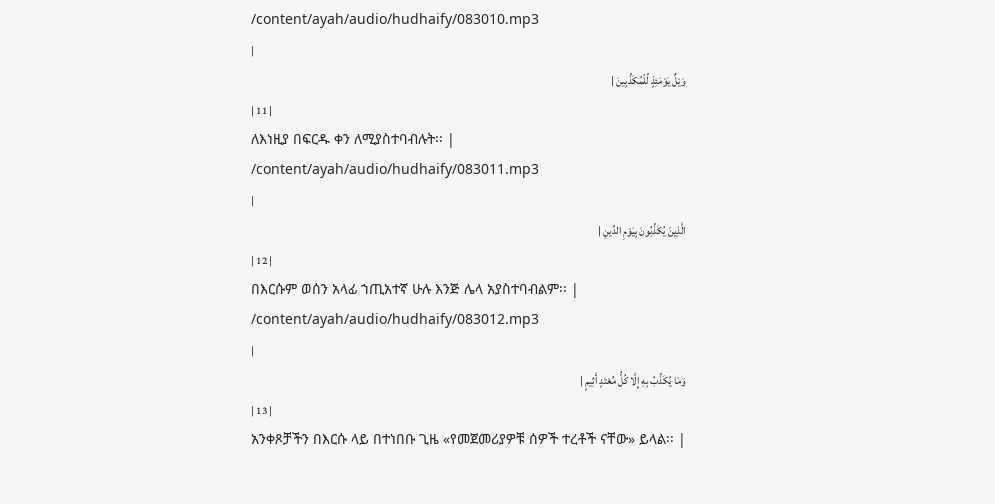/content/ayah/audio/hudhaify/083010.mp3
|
وَيْلٌ يَوْمَئِذٍ لِّلْمُكَذِّبِينَ |
| 11 |
ለእነዚያ በፍርዱ ቀን ለሚያስተባብሉት፡፡ |
/content/ayah/audio/hudhaify/083011.mp3
|
الَّذِينَ يُكَذِّبُونَ بِيَوْمِ الدِّينِ |
| 12 |
በእርሱም ወሰን አላፊ ኀጢአተኛ ሁሉ እንጅ ሌላ አያስተባብልም፡፡ |
/content/ayah/audio/hudhaify/083012.mp3
|
وَمَا يُكَذِّبُ بِهِ إِلَّا كُلُّ مُعْتَدٍ أَثِيمٍ |
| 13 |
አንቀጾቻችን በእርሱ ላይ በተነበቡ ጊዜ «የመጀመሪያዎቹ ሰዎች ተረቶች ናቸው» ይላል፡፡ |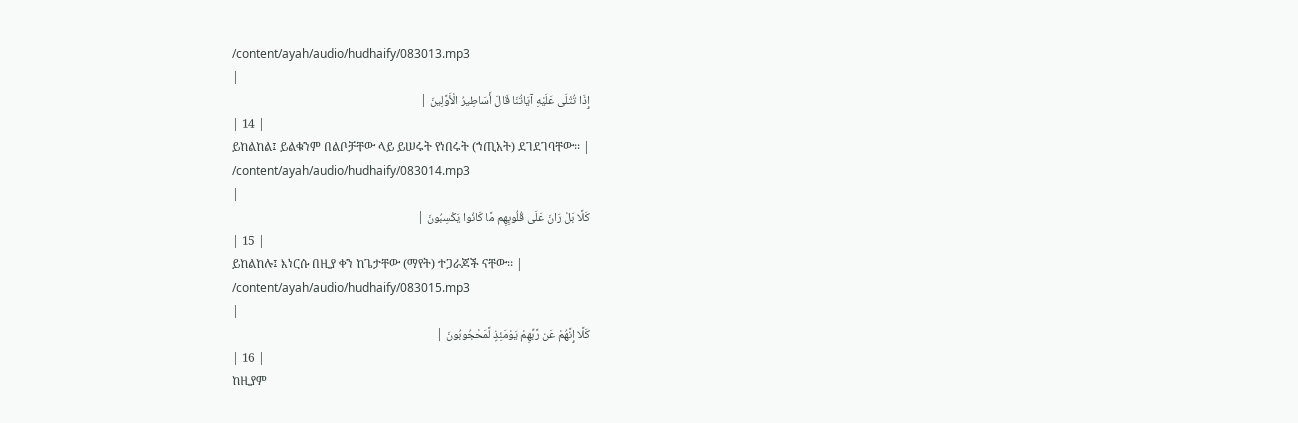/content/ayah/audio/hudhaify/083013.mp3
|
إِذَا تُتْلَى عَلَيْهِ آيَاتُنَا قَالَ أَسَاطِيرُ الْأَوَّلِينَ |
| 14 |
ይከልከል፤ ይልቁንም በልቦቻቸው ላይ ይሠሩት የነበሩት (ኀጢአት) ደገደገባቸው፡፡ |
/content/ayah/audio/hudhaify/083014.mp3
|
كَلَّا بَلْ رَانَ عَلَى قُلُوبِهِم مَّا كَانُوا يَكْسِبُونَ |
| 15 |
ይከልከሉ፤ እነርሱ በዚያ ቀን ከጌታቸው (ማየት) ተጋራጆች ናቸው፡፡ |
/content/ayah/audio/hudhaify/083015.mp3
|
كَلَّا إِنَّهُمْ عَن رَّبِّهِمْ يَوْمَئِذٍ لَّمَحْجُوبُونَ |
| 16 |
ከዚያም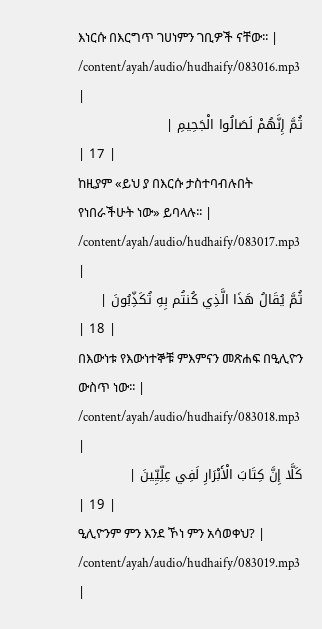እነርሱ በእርግጥ ገሀነምን ገቢዎች ናቸው፡፡ |
/content/ayah/audio/hudhaify/083016.mp3
|
ثُمَّ إِنَّهُمْ لَصَالُوا الْجَحِيمِ |
| 17 |
ከዚያም «ይህ ያ በእርሱ ታስተባብሉበት የነበራችሁት ነው» ይባላሉ፡፡ |
/content/ayah/audio/hudhaify/083017.mp3
|
ثُمَّ يُقَالُ هَذَا الَّذِي كُنتُم بِهِ تُكَذِّبُونَ |
| 18 |
በእውነቱ የእውነተኞቹ ምእምናን መጽሐፍ በዒሊዮን ውስጥ ነው፡፡ |
/content/ayah/audio/hudhaify/083018.mp3
|
كَلَّا إِنَّ كِتَابَ الْأَبْرَارِ لَفِي عِلِّيِّينَ |
| 19 |
ዒሊዮንም ምን እንደ ኾነ ምን አሳወቀህ? |
/content/ayah/audio/hudhaify/083019.mp3
|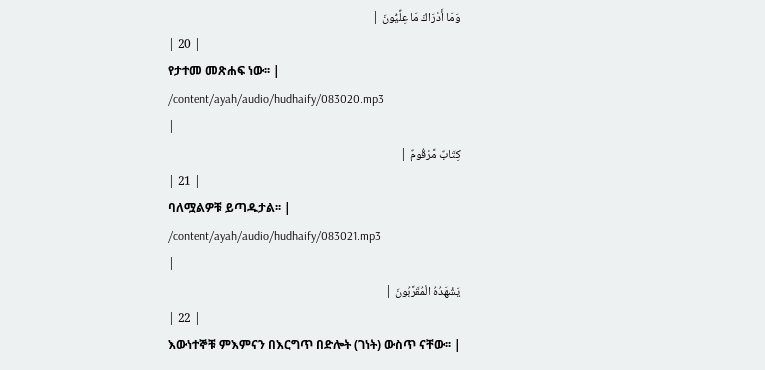وَمَا أَدْرَاكَ مَا عِلِّيُّونَ |
| 20 |
የታተመ መጽሐፍ ነው፡፡ |
/content/ayah/audio/hudhaify/083020.mp3
|
كِتَابٌ مَّرْقُومٌ |
| 21 |
ባለሟልዎቹ ይጣዱታል፡፡ |
/content/ayah/audio/hudhaify/083021.mp3
|
يَشْهَدُهُ الْمُقَرَّبُونَ |
| 22 |
እውነተኞቹ ምእምናን በእርግጥ በድሎት (ገነት) ውስጥ ናቸው፡፡ |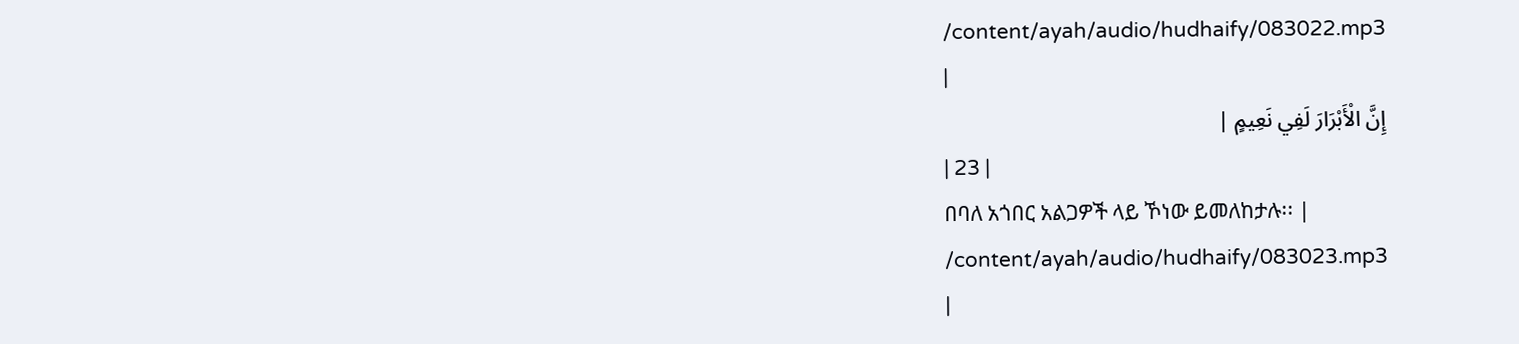/content/ayah/audio/hudhaify/083022.mp3
|
إِنَّ الْأَبْرَارَ لَفِي نَعِيمٍ |
| 23 |
በባለ አጎበር አልጋዎች ላይ ኾነው ይመለከታሉ፡፡ |
/content/ayah/audio/hudhaify/083023.mp3
|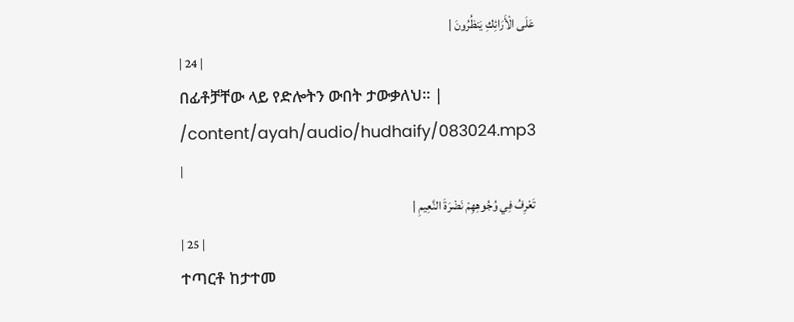عَلَى الْأَرَائِكِ يَنظُرُونَ |
| 24 |
በፊቶቻቸው ላይ የድሎትን ውበት ታውቃለህ፡፡ |
/content/ayah/audio/hudhaify/083024.mp3
|
تَعْرِفُ فِي وُجُوهِهِمْ نَضْرَةَ النَّعِيمِ |
| 25 |
ተጣርቶ ከታተመ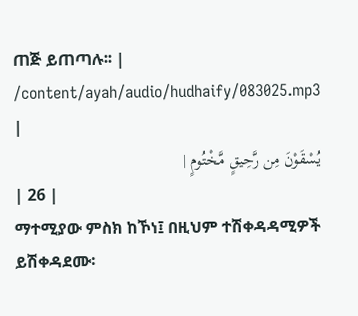ጠጅ ይጠጣሉ፡፡ |
/content/ayah/audio/hudhaify/083025.mp3
|
يُسْقَوْنَ مِن رَّحِيقٍ مَّخْتُومٍ |
| 26 |
ማተሚያው ምስክ ከኾነ፤ በዚህም ተሽቀዳዳሚዎች ይሽቀዳደሙ፡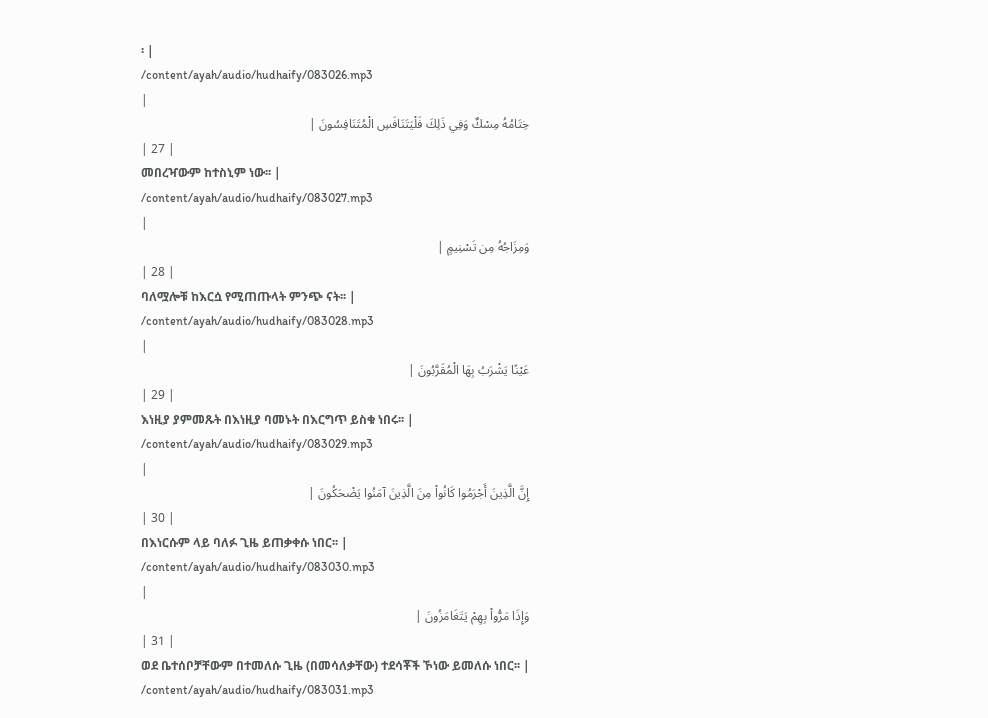፡ |
/content/ayah/audio/hudhaify/083026.mp3
|
خِتَامُهُ مِسْكٌ وَفِي ذَلِكَ فَلْيَتَنَافَسِ الْمُتَنَافِسُونَ |
| 27 |
መበረዣውም ከተስኒም ነው፡፡ |
/content/ayah/audio/hudhaify/083027.mp3
|
وَمِزَاجُهُ مِن تَسْنِيمٍ |
| 28 |
ባለሟሎቹ ከእርሷ የሚጠጡላት ምንጭ ናት፡፡ |
/content/ayah/audio/hudhaify/083028.mp3
|
عَيْنًا يَشْرَبُ بِهَا الْمُقَرَّبُونَ |
| 29 |
እነዚያ ያምመጹት በእነዚያ ባመኑት በእርግጥ ይስቁ ነበሩ፡፡ |
/content/ayah/audio/hudhaify/083029.mp3
|
إِنَّ الَّذِينَ أَجْرَمُوا كَانُواْ مِنَ الَّذِينَ آمَنُوا يَضْحَكُونَ |
| 30 |
በእነርሱም ላይ ባለፉ ጊዜ ይጠቃቀሱ ነበር፡፡ |
/content/ayah/audio/hudhaify/083030.mp3
|
وَإِذَا مَرُّواْ بِهِمْ يَتَغَامَزُونَ |
| 31 |
ወደ ቤተሰቦቻቸውም በተመለሱ ጊዜ (በመሳለቃቸው) ተደሳቾች ኾነው ይመለሱ ነበር፡፡ |
/content/ayah/audio/hudhaify/083031.mp3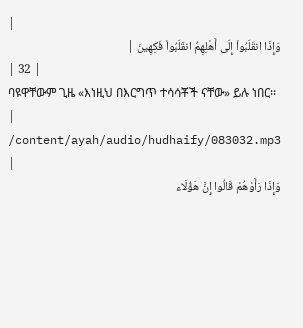|
وَإِذَا انقَلَبُواْ إِلَى أَهْلِهِمُ انقَلَبُواْ فَكِهِينَ |
| 32 |
ባዩዋቸውም ጊዜ «እነዚህ በእርግጥ ተሳሳቾች ናቸው» ይሉ ነበር፡፡ |
/content/ayah/audio/hudhaify/083032.mp3
|
وَإِذَا رَأَوْهُمْ قَالُوا إِنَّ هَؤُلَاء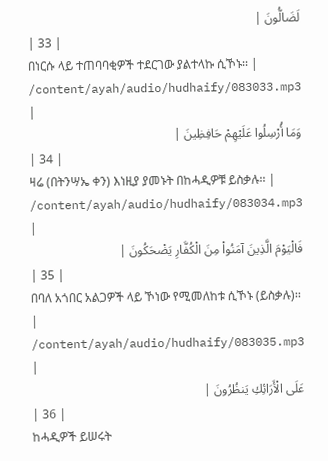لَضَالُّونَ |
| 33 |
በነርሱ ላይ ተጠባባቂዎች ተደርገው ያልተላኩ ሲኾኑ፡፡ |
/content/ayah/audio/hudhaify/083033.mp3
|
وَمَا أُرْسِلُوا عَلَيْهِمْ حَافِظِينَ |
| 34 |
ዛሬ (በትንሣኤ ቀን) እነዚያ ያመኑት በከሓዲዎቹ ይስቃሉ፡፡ |
/content/ayah/audio/hudhaify/083034.mp3
|
فَالْيَوْمَ الَّذِينَ آمَنُواْ مِنَ الْكُفَّارِ يَضْحَكُونَ |
| 35 |
በባለ አጎበር አልጋዎች ላይ ኾነው የሚመለከቱ ሲኾኑ (ይስቃሉ)፡፡ |
/content/ayah/audio/hudhaify/083035.mp3
|
عَلَى الْأَرَائِكِ يَنظُرُونَ |
| 36 |
ከሓዲዎች ይሠሩት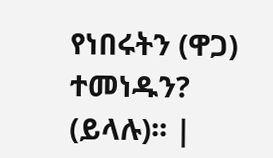የነበሩትን (ዋጋ) ተመነዱን? (ይላሉ)፡፡ |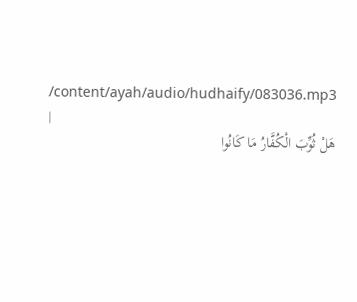/content/ayah/audio/hudhaify/083036.mp3
|
هَلْ ثُوِّبَ الْكُفَّارُ مَا كَانُوا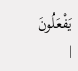يَفْعَلُونَ |